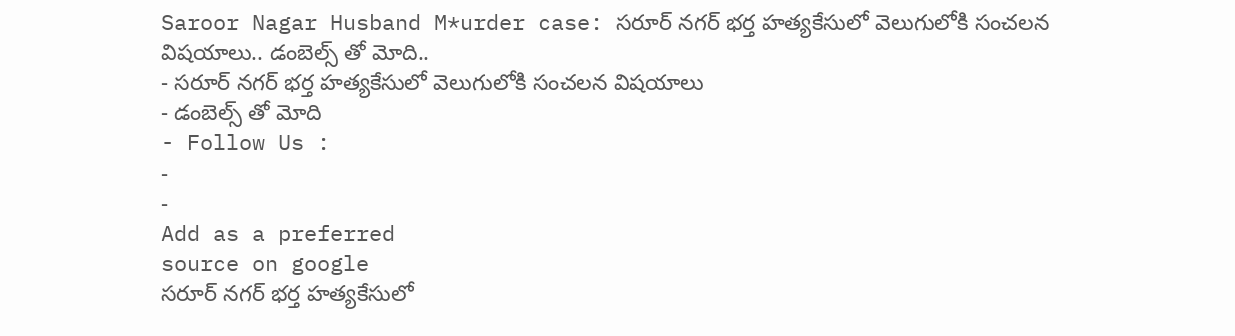Saroor Nagar Husband M*urder case: సరూర్ నగర్ భర్త హత్యకేసులో వెలుగులోకి సంచలన విషయాలు.. డంబెల్స్ తో మోది..
- సరూర్ నగర్ భర్త హత్యకేసులో వెలుగులోకి సంచలన విషయాలు
- డంబెల్స్ తో మోది
- Follow Us :
-
-
Add as a preferred
source on google
సరూర్ నగర్ భర్త హత్యకేసులో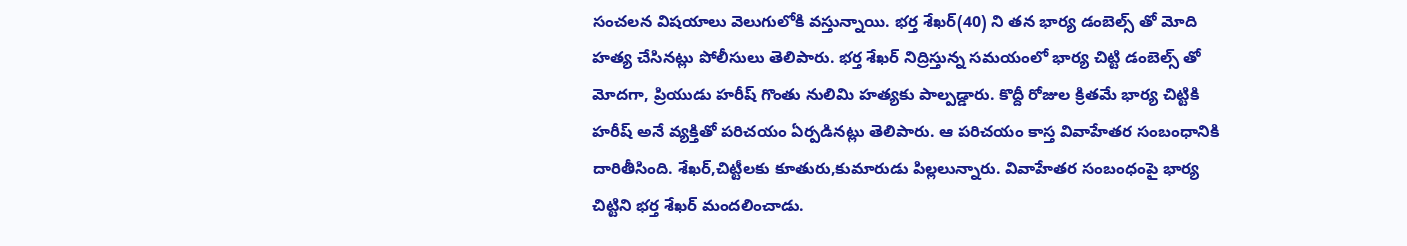సంచలన విషయాలు వెలుగులోకి వస్తున్నాయి. భర్త శేఖర్(40) ని తన భార్య డంబెల్స్ తో మోది హత్య చేసినట్లు పోలీసులు తెలిపారు. భర్త శేఖర్ నిద్రిస్తున్న సమయంలో భార్య చిట్టి డంబెల్స్ తో మోదగా, ప్రియుడు హరీష్ గొంతు నులిమి హత్యకు పాల్పడ్డారు. కొద్దీ రోజుల క్రితమే భార్య చిట్టికి హరీష్ అనే వ్యక్తితో పరిచయం ఏర్పడినట్లు తెలిపారు. ఆ పరిచయం కాస్త వివాహేతర సంబంధానికి దారితీసింది. శేఖర్,చిట్టీలకు కూతురు,కుమారుడు పిల్లలున్నారు. వివాహేతర సంబంధంపై భార్య చిట్టిని భర్త శేఖర్ మందలించాడు.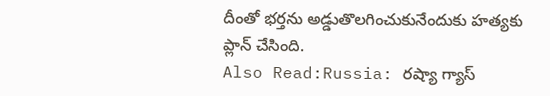దీంతో భర్తను అడ్డుతొలగించుకునేందుకు హత్యకు ప్లాన్ చేసింది.
Also Read:Russia: రష్యా గ్యాస్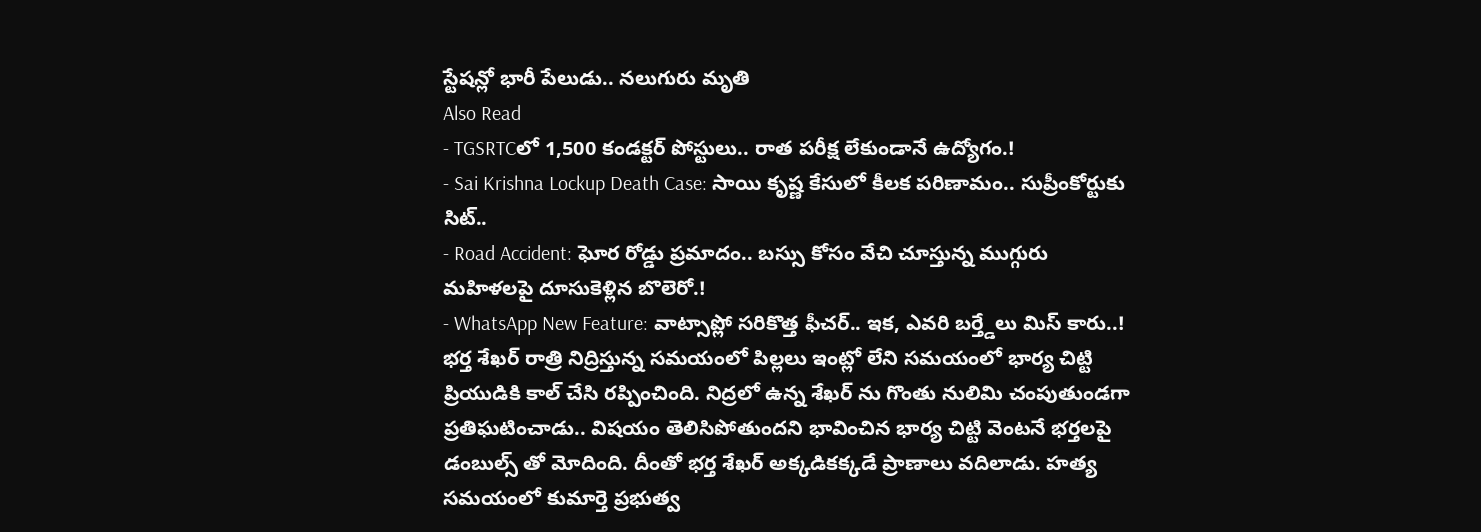స్టేషన్లో భారీ పేలుడు.. నలుగురు మృతి
Also Read
- TGSRTCలో 1,500 కండక్టర్ పోస్టులు.. రాత పరీక్ష లేకుండానే ఉద్యోగం.!
- Sai Krishna Lockup Death Case: సాయి కృష్ణ కేసులో కీలక పరిణామం.. సుప్రీంకోర్టుకు సిట్..
- Road Accident: ఘోర రోడ్డు ప్రమాదం.. బస్సు కోసం వేచి చూస్తున్న ముగ్గురు మహిళలపై దూసుకెళ్లిన బొలెరో.!
- WhatsApp New Feature: వాట్సాప్లో సరికొత్త ఫీచర్.. ఇక, ఎవరి బర్త్డేలు మిస్ కారు..!
భర్త శేఖర్ రాత్రి నిద్రిస్తున్న సమయంలో పిల్లలు ఇంట్లో లేని సమయంలో భార్య చిట్టి ప్రియుడికి కాల్ చేసి రప్పించింది. నిద్రలో ఉన్న శేఖర్ ను గొంతు నులిమి చంపుతుండగా ప్రతిఘటించాడు.. విషయం తెలిసిపోతుందని భావించిన భార్య చిట్టి వెంటనే భర్తలపై డంబుల్స్ తో మోదింది. దీంతో భర్త శేఖర్ అక్కడికక్కడే ప్రాణాలు వదిలాడు. హత్య సమయంలో కుమార్తె ప్రభుత్వ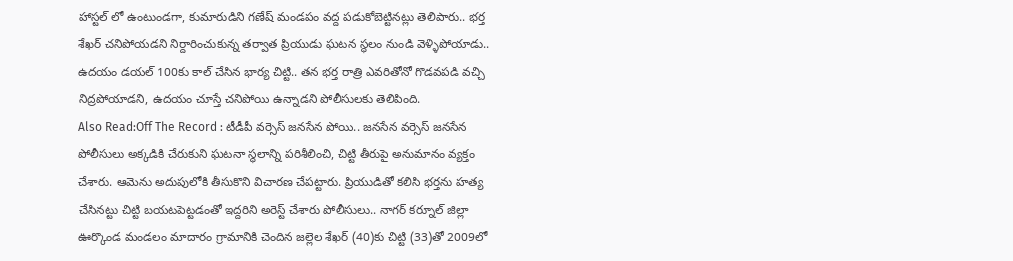హాస్టల్ లో ఉంటుండగా, కుమారుడిని గణేష్ మండపం వద్ద పడుకోబెట్టినట్లు తెలిపారు.. భర్త శేఖర్ చనిపోయడని నిర్దారించుకున్న తర్వాత ప్రియుడు ఘటన స్థలం నుండి వెళ్ళిపోయాడు.. ఉదయం డయల్ 100కు కాల్ చేసిన భార్య చిట్టి.. తన భర్త రాత్రి ఎవరితోనో గొడవపడి వచ్చి నిద్రపోయాడని, ఉదయం చూస్తే చనిపోయి ఉన్నాడని పోలీసులకు తెలిపింది.
Also Read:Off The Record : టీడీపీ వర్సెస్ జనసేన పోయి.. జనసేన వర్సెస్ జనసేన
పోలీసులు అక్కడికి చేరుకుని ఘటనా స్థలాన్ని పరిశీలించి, చిట్టి తీరుపై అనుమానం వ్యక్తం చేశారు. ఆమెను అదుపులోకి తీసుకొని విచారణ చేపట్టారు. ప్రియుడితో కలిసి భర్తను హత్య చేసినట్టు చిట్టి బయటపెట్టడంతో ఇద్దరిని అరెస్ట్ చేశారు పోలీసులు.. నాగర్ కర్నూల్ జిల్లా ఊర్కొండ మండలం మాదారం గ్రామానికి చెందిన జల్లెల శేఖర్ (40)కు చిట్టి (33)తో 2009లో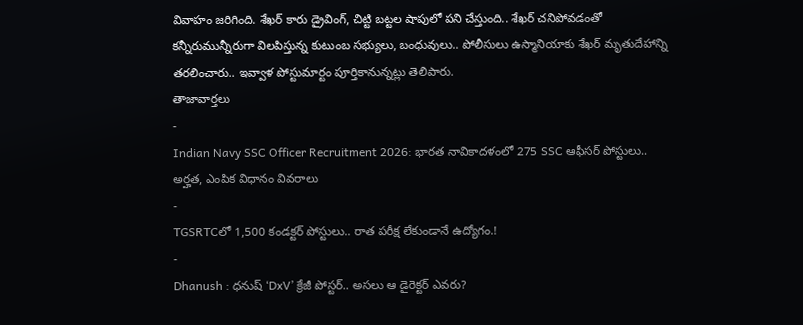వివాహం జరిగింది. శేఖర్ కారు డ్రైవింగ్, చిట్టి బట్టల షాపులో పని చేస్తుంది.. శేఖర్ చనిపోవడంతో కన్నీరుమున్నీరుగా విలపిస్తున్న కుటుంబ సభ్యులు, బంధువులు.. పోలీసులు ఉస్మానియాకు శేఖర్ మృతుదేహాన్ని తరలించారు.. ఇవ్వాళ పోస్టుమార్టం పూర్తికానున్నట్లు తెలిపారు.
తాజావార్తలు
-
Indian Navy SSC Officer Recruitment 2026: భారత నావికాదళంలో 275 SSC ఆఫీసర్ పోస్టులు.. అర్హత, ఎంపిక విధానం వివరాలు
-
TGSRTCలో 1,500 కండక్టర్ పోస్టులు.. రాత పరీక్ష లేకుండానే ఉద్యోగం.!
-
Dhanush : ధనుష్ ‘DxV’ క్రేజీ పోస్టర్.. అసలు ఆ డైరెక్టర్ ఎవరు?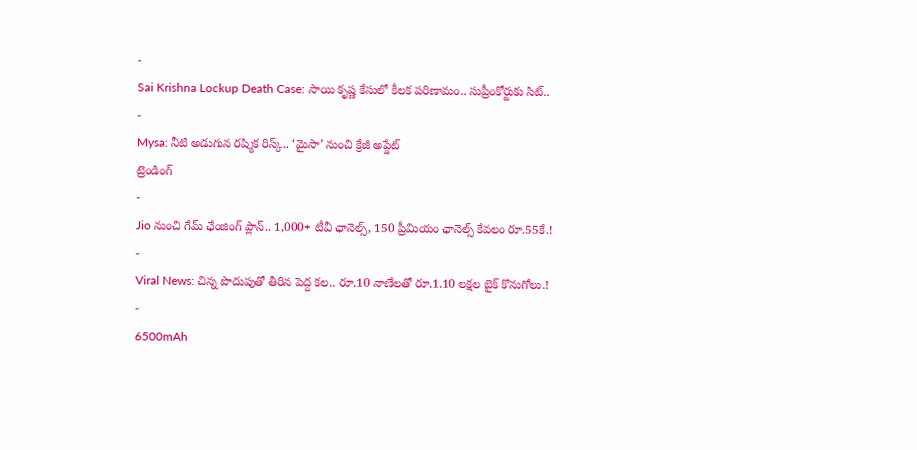-
Sai Krishna Lockup Death Case: సాయి కృష్ణ కేసులో కీలక పరిణామం.. సుప్రీంకోర్టుకు సిట్..
-
Mysa: నీటి అడుగున రష్మిక రిస్క్.. ‘మైసా’ నుంచి క్రేజీ అప్డేట్
ట్రెండింగ్
-
Jio నుంచి గేమ్ ఛేంజింగ్ ప్లాన్.. 1,000+ టీవీ ఛానెల్స్, 150 ప్రీమియం ఛానెల్స్ కేవలం రూ.55కే.!
-
Viral News: చిన్న పొదుపుతో తీరిన పెద్ద కల.. రూ.10 నాణేలతో రూ.1.10 లక్షల బైక్ కొనుగోలు.!
-
6500mAh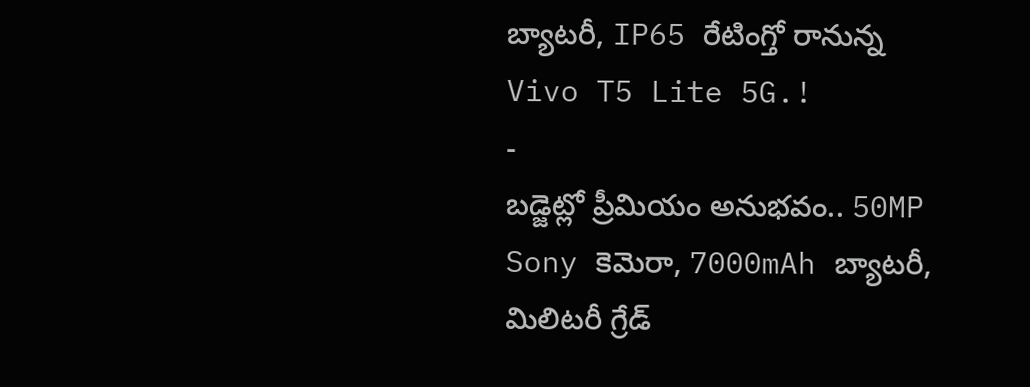బ్యాటరీ, IP65 రేటింగ్తో రానున్న Vivo T5 Lite 5G.!
-
బడ్జెట్లో ప్రీమియం అనుభవం.. 50MP Sony కెమెరా, 7000mAh బ్యాటరీ, మిలిటరీ గ్రేడ్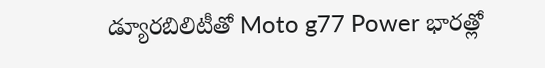డ్యూరబిలిటీతో Moto g77 Power భారత్లో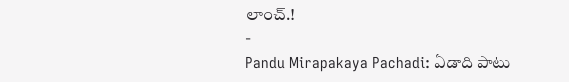లాంచ్.!
-
Pandu Mirapakaya Pachadi: ఏడాది పాటు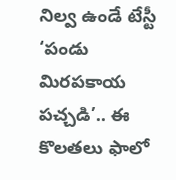నిల్వ ఉండే టేస్టీ ‘పండు మిరపకాయ పచ్చడి’.. ఈ కొలతలు ఫాలో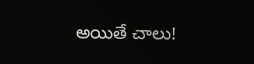అయితే చాలు!